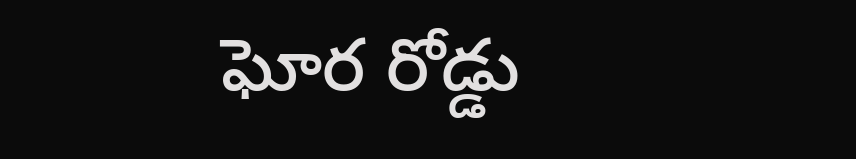ఘోర రోడ్డు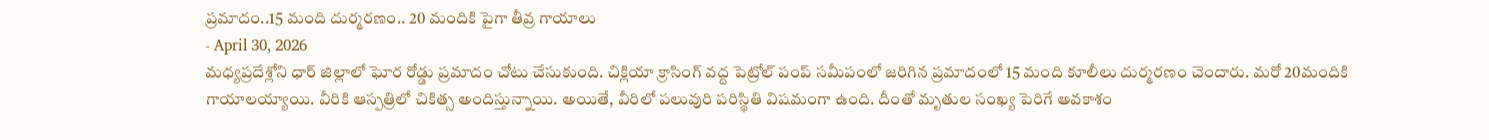ప్రమాదం..15 మంది దుర్మరణం.. 20 మందికి పైగా తీవ్ర గాయాలు
- April 30, 2026
మధ్యప్రదేశ్లోని ధార్ జిల్లాలో ఘోర రోడ్డు ప్రమాదం చోటు చేసుకుంది. చిక్లియా క్రాసింగ్ వద్ద పెట్రోల్ పంప్ సమీపంలో జరిగిన ప్రమాదంలో 15 మంది కూలీలు దుర్మరణం చెందారు. మరో 20మందికి గాయాలయ్యాయి. వీరికి ఆస్పత్రిలో చికిత్స అందిస్తున్నాయి. అయితే, వీరిలో పలువురి పరిస్థితి విషమంగా ఉంది. దీంతో మృతుల సంఖ్య పెరిగే అవకాశం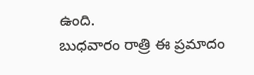ఉంది.
బుధవారం రాత్రి ఈ ప్రమాదం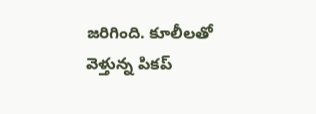జరిగింది. కూలీలతో వెళ్తున్న పికప్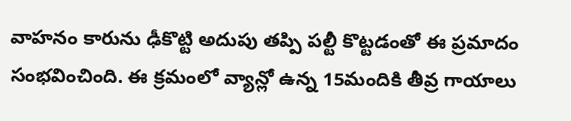వాహనం కారును ఢీకొట్టి అదుపు తప్పి పల్టీ కొట్టడంతో ఈ ప్రమాదం సంభవించింది. ఈ క్రమంలో వ్యాన్లో ఉన్న 15మందికి తీవ్ర గాయాలు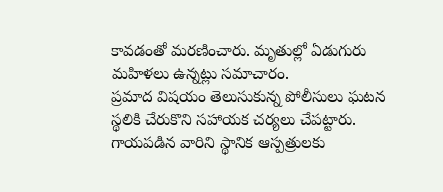కావడంతో మరణించారు. మృతుల్లో ఏడుగురు మహిళలు ఉన్నట్లు సమాచారం.
ప్రమాద విషయం తెలుసుకున్న పోలీసులు ఘటన స్థలికి చేరుకొని సహాయక చర్యలు చేపట్టారు. గాయపడిన వారిని స్థానిక ఆస్పత్రులకు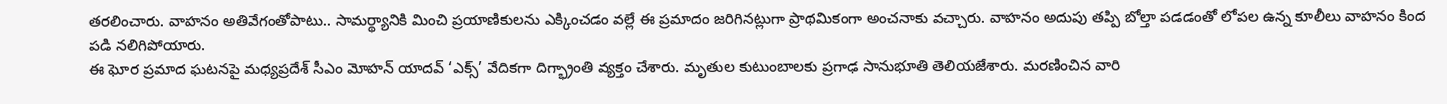తరలించారు. వాహనం అతివేగంతోపాటు.. సామర్థ్యానికి మించి ప్రయాణికులను ఎక్కించడం వల్లే ఈ ప్రమాదం జరిగినట్లుగా ప్రాథమికంగా అంచనాకు వచ్చారు. వాహనం అదుపు తప్పి బోల్తా పడడంతో లోపల ఉన్న కూలీలు వాహనం కింద పడి నలిగిపోయారు.
ఈ ఘోర ప్రమాద ఘటనపై మధ్యప్రదేశ్ సీఎం మోహన్ యాదవ్ ‘ఎక్స్’ వేదికగా దిగ్భ్రాంతి వ్యక్తం చేశారు. మృతుల కుటుంబాలకు ప్రగాఢ సానుభూతి తెలియజేశారు. మరణించిన వారి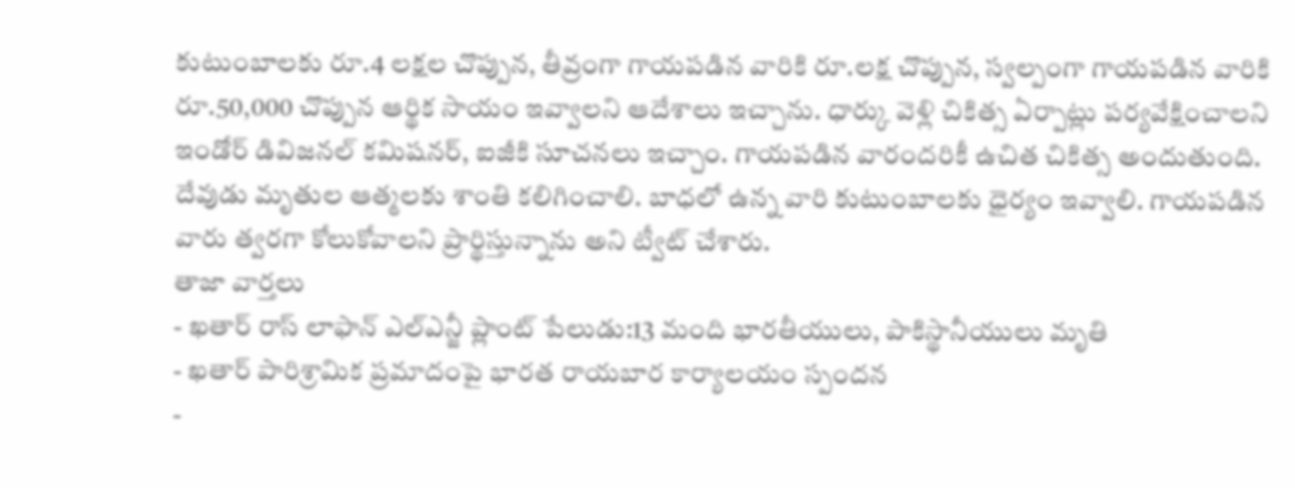కుటుంబాలకు రూ.4 లక్షల చొప్పున, తీవ్రంగా గాయపడిన వారికి రూ.లక్ష చొప్పున, స్వల్పంగా గాయపడిన వారికి రూ.50,000 చొప్పున ఆర్థిక సాయం ఇవ్వాలని ఆదేశాలు ఇచ్చాను. ధార్కు వెళ్లి చికిత్స ఏర్పాట్లు పర్యవేక్షించాలని ఇండోర్ డివిజనల్ కమిషనర్, ఐజీకి సూచనలు ఇచ్చాం. గాయపడిన వారందరికీ ఉచిత చికిత్స అందుతుంది. దేవుడు మృతుల ఆత్మలకు శాంతి కలిగించాలి. బాధలో ఉన్న వారి కుటుంబాలకు ధైర్యం ఇవ్వాలి. గాయపడిన వారు త్వరగా కోలుకోవాలని ప్రార్థిస్తున్నాను అని ట్వీట్ చేశారు.
తాజా వార్తలు
- ఖతార్ రాస్ లాఫాన్ ఎల్ఎన్జీ ప్లాంట్ పేలుడు:13 మంది భారతీయులు, పాకిస్థానీయులు మృతి
- ఖతార్ పారిశ్రామిక ప్రమాదంపై భారత రాయబార కార్యాలయం స్పందన
-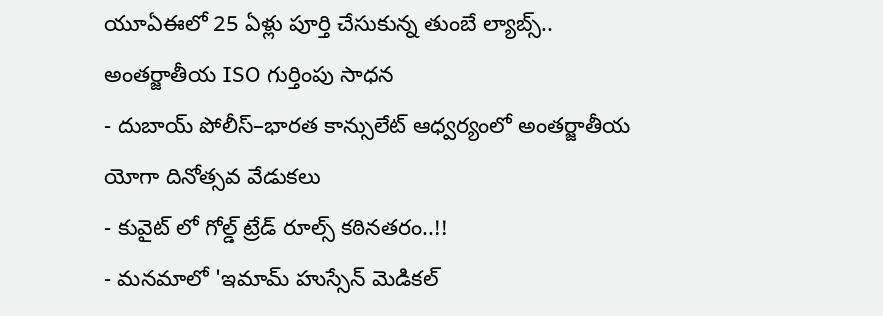యూఏఈలో 25 ఏళ్లు పూర్తి చేసుకున్న తుంబే ల్యాబ్స్.. అంతర్జాతీయ ISO గుర్తింపు సాధన
- దుబాయ్ పోలీస్–భారత కాన్సులేట్ ఆధ్వర్యంలో అంతర్జాతీయ యోగా దినోత్సవ వేడుకలు
- కువైట్ లో గోల్డ్ ట్రేడ్ రూల్స్ కఠినతరం..!!
- మనమాలో 'ఇమామ్ హుస్సేన్ మెడికల్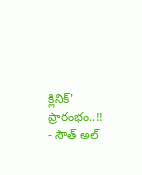క్లినిక్' ప్రారంభం..!!
- సౌత్ అల్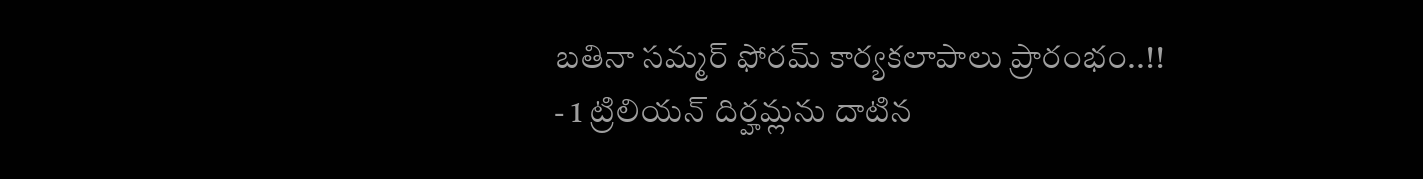బతినా సమ్మర్ ఫోరమ్ కార్యకలాపాలు ప్రారంభం..!!
- 1 ట్రిలియన్ దిర్హమ్లను దాటిన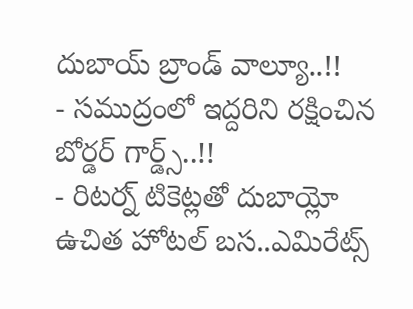దుబాయ్ బ్రాండ్ వాల్యూ..!!
- సముద్రంలో ఇద్దరిని రక్షించిన బోర్డర్ గార్డ్స్..!!
- రిటర్న్ టికెట్లతో దుబాయ్లో ఉచిత హోటల్ బస..ఎమిరేట్స్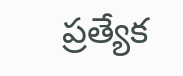ప్రత్యేక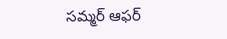సమ్మర్ ఆఫర్